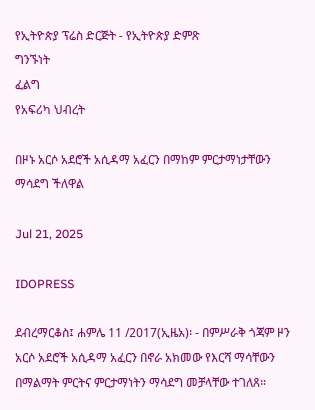የኢትዮጵያ ፕሬስ ድርጅት - የኢትዮጵያ ድምጽ
ግንኙነት
ፈልግ
የአፍሪካ ህብረት

በዞኑ አርሶ አደሮች አሲዳማ አፈርን በማከም ምርታማነታቸውን ማሳደግ ችለዋል

Jul 21, 2025

IDOPRESS

ደብረማርቆስ፤ ሐምሌ 11 /2017(ኢዜአ)፡ - በምሥራቅ ጎጃም ዞን አርሶ አደሮች አሲዳማ አፈርን በኖራ አክመው የእርሻ ማሳቸውን በማልማት ምርትና ምርታማነትን ማሳደግ መቻላቸው ተገለጸ።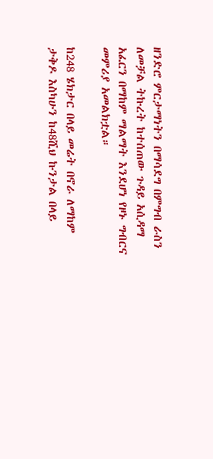ዘንድሮ ምርታማነትን በማሳደግ በምግብ ራስን ለመቻል ትኩረት ከተሰጠው ጉዳይ አሲዳማ አፈርን በማከም ማልማት እንደሆነ የዞኑ ግብርና መምሪያ አመልክቷል።

ከ248 ሄክታር በላይ መሬት በኖራ ለማከም ታቅዶ እስካሁን ከ48ሺህ ኩንታል በላይ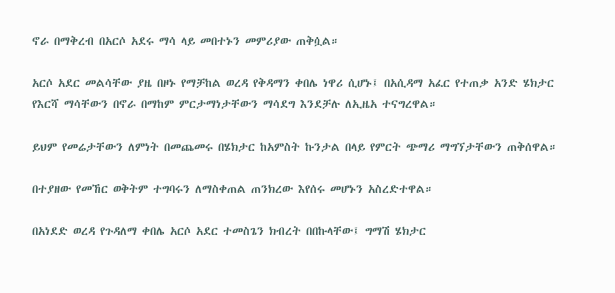ኖራ በማቅረብ በአርሶ አደሩ ማሳ ላይ መበተኑን መምሪያው ጠቅሷል።

አርሶ አደር መልሳቸው ያዜ በዞኑ የማቻከል ወረዳ የቅዳማን ቀበሌ ነዋሪ ሲሆኑ፤ በአሲዳማ አፈር የተጠቃ አንድ ሄክታር የእርሻ ማሳቸውን በኖራ በማከም ምርታማነታቸውን ማሳደግ እንደቻሉ ለኢዜአ ተናግረዋል።

ይህም የመሬታቸውን ለምነት በመጨመሩ በሄክታር ከአምስት ኩንታል በላይ የምርት ጭማሪ ማግኘታቸውን ጠቅሰዋል።

በተያዘው የመኸር ወቅትም ተግባሩን ለማስቀጠል ጠንክረው እየሰሩ መሆኑን አስረድተዋል።

በአነደድ ወረዳ የጉዳለማ ቀበሌ አርሶ አደር ተመስጌን ክብረት በበኩላቸው፤ ግማሽ ሄክታር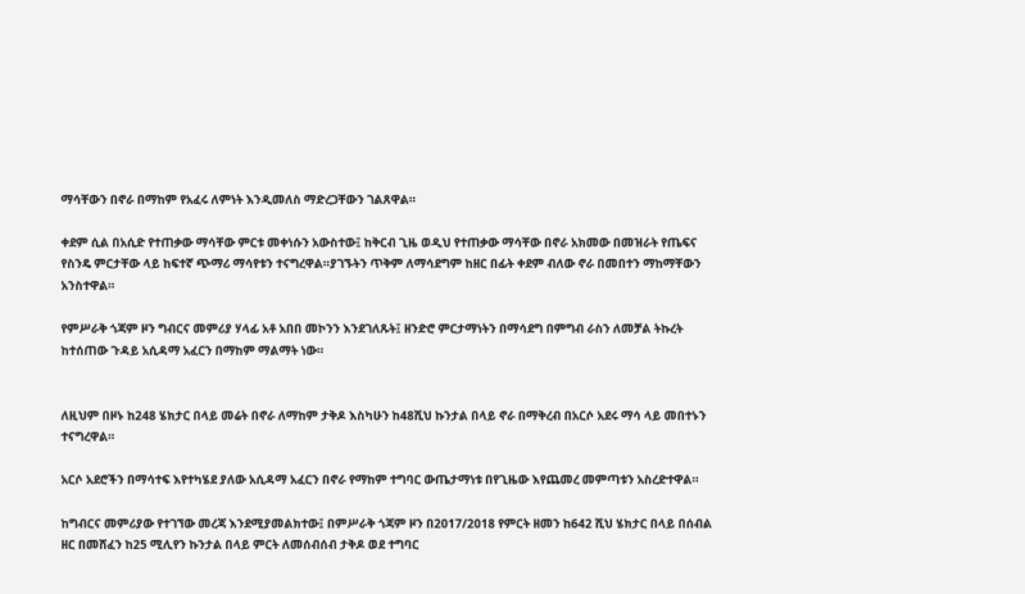ማሳቸውን በኖራ በማከም የአፈሩ ለምነት እንዲመለስ ማድረጋቸውን ገልጸዋል።

ቀደም ሲል በአሲድ የተጠቃው ማሳቸው ምርቱ መቀነሱን አውስተው፤ ከቅርብ ጊዜ ወዲህ የተጠቃው ማሳቸው በኖራ አክመው በመዝራት የጤፍና የስንዴ ምርታቸው ላይ ከፍተኛ ጭማሪ ማሳየቱን ተናግረዋል።ያገኙትን ጥቅም ለማሳደግም ከዘር በፊት ቀደም ብለው ኖራ በመበተን ማከማቸውን አንስተዋል።

የምሥራቅ ጎጃም ዞን ግብርና መምሪያ ሃላፊ አቶ አበበ መኮንን እንደገለጹት፤ ዘንድሮ ምርታማነትን በማሳደግ በምግብ ራስን ለመቻል ትኩረት ከተሰጠው ጉዳይ አሲዳማ አፈርን በማከም ማልማት ነው።


ለዚህም በዞኑ ከ248 ሄክታር በላይ መሬት በኖራ ለማከም ታቅዶ እስካሁን ከ48ሺህ ኩንታል በላይ ኖራ በማቅረብ በአርሶ አደሩ ማሳ ላይ መበተኑን ተናግረዋል።

አርሶ አደሮችን በማሳተፍ እየተካሄደ ያለው አሲዳማ አፈርን በኖራ የማከም ተግባር ውጤታማነቱ በየጊዜው እየጨመረ መምጣቱን አስረድተዋል።

ከግብርና መምሪያው የተገኘው መረጃ እንደሚያመልክተው፤ በምሥራቅ ጎጃም ዞን በ2017/2018 የምርት ዘመን ከ642 ሺህ ሄክታር በላይ በሰብል ዘር በመሸፈን ከ25 ሚሊየን ኩንታል በላይ ምርት ለመሰብሰብ ታቅዶ ወደ ተግባር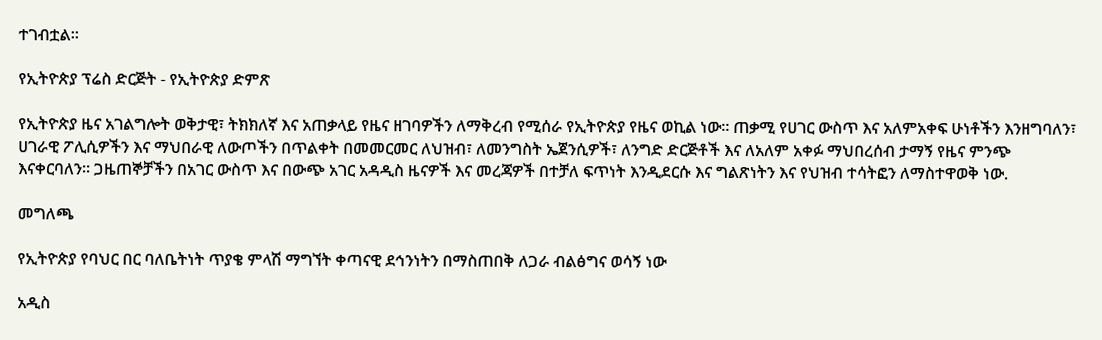ተገብቷል።

የኢትዮጵያ ፕሬስ ድርጅት - የኢትዮጵያ ድምጽ

የኢትዮጵያ ዜና አገልግሎት ወቅታዊ፣ ትክክለኛ እና አጠቃላይ የዜና ዘገባዎችን ለማቅረብ የሚሰራ የኢትዮጵያ የዜና ወኪል ነው። ጠቃሚ የሀገር ውስጥ እና አለምአቀፍ ሁነቶችን እንዘግባለን፣ ሀገራዊ ፖሊሲዎችን እና ማህበራዊ ለውጦችን በጥልቀት በመመርመር ለህዝብ፣ ለመንግስት ኤጀንሲዎች፣ ለንግድ ድርጅቶች እና ለአለም አቀፉ ማህበረሰብ ታማኝ የዜና ምንጭ እናቀርባለን። ጋዜጠኞቻችን በአገር ውስጥ እና በውጭ አገር አዳዲስ ዜናዎች እና መረጃዎች በተቻለ ፍጥነት እንዲደርሱ እና ግልጽነትን እና የህዝብ ተሳትፎን ለማስተዋወቅ ነው.

መግለጫ

የኢትዮጵያ የባህር በር ባለቤትነት ጥያቄ ምላሽ ማግኘት ቀጣናዊ ደኅንነትን በማስጠበቅ ለጋራ ብልፅግና ወሳኝ ነው

አዲስ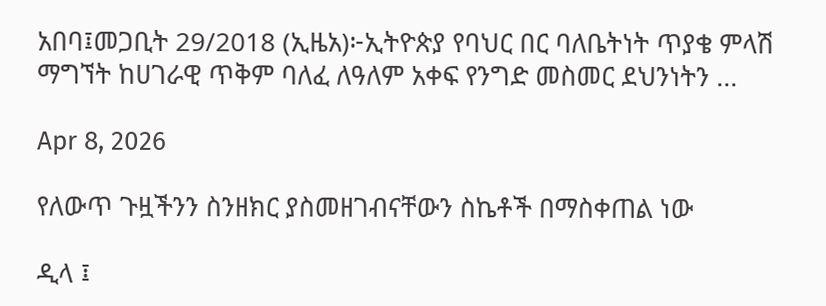አበባ፤መጋቢት 29/2018 (ኢዜአ)፦ኢትዮጵያ የባህር በር ባለቤትነት ጥያቄ ምላሽ ማግኘት ከሀገራዊ ጥቅም ባለፈ ለዓለም አቀፍ የንግድ መስመር ደህንነትን ...

Apr 8, 2026

የለውጥ ጉዟችንን ስንዘክር ያስመዘገብናቸውን ስኬቶች በማስቀጠል ነው

ዲላ ፤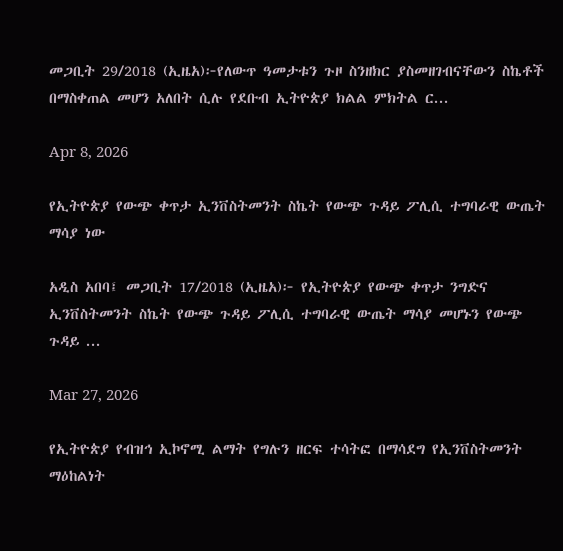መጋቢት 29/2018 (ኢዜአ)፦የለውጥ ዓመታቱን ጉዞ ስንዘክር ያስመዘገብናቸውን ስኬቶች በማስቀጠል መሆን አለበት ሲሉ የደቡብ ኢትዮጵያ ክልል ምክትል ር...

Apr 8, 2026

የኢትዮጵያ የውጭ ቀጥታ ኢንቨስትመንት ስኬት የውጭ ጉዳይ ፖሊሲ ተግባራዊ ውጤት ማሳያ ነው

አዲስ አበባ፤ መጋቢት 17/2018 (ኢዜአ)፦ የኢትዮጵያ የውጭ ቀጥታ ንግድና ኢንቨስትመንት ስኬት የውጭ ጉዳይ ፖሊሲ ተግባራዊ ውጤት ማሳያ መሆኑን የውጭ ጉዳይ ...

Mar 27, 2026

የኢትዮጵያ የብዝኅ ኢኮኖሚ ልማት የግሉን ዘርፍ ተሳትፎ በማሳደግ የኢንቨስትመንት ማዕከልነት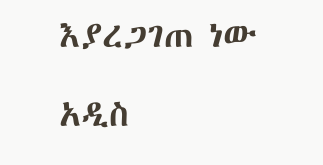እያረጋገጠ ነው

አዲስ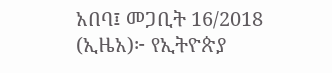አበባ፤ መጋቢት 16/2018 (ኢዜአ)፦ የኢትዮጵያ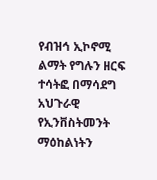የብዝኅ ኢኮኖሚ ልማት የግሉን ዘርፍ ተሳትፎ በማሳደግ አህጉራዊ የኢንቨስትመንት ማዕከልነትን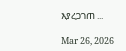እያረጋገጠ ...

Mar 26, 2026